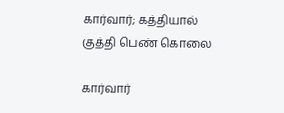கார்வார்; கத்தியால் குத்தி பெண் கொலை

கார்வார்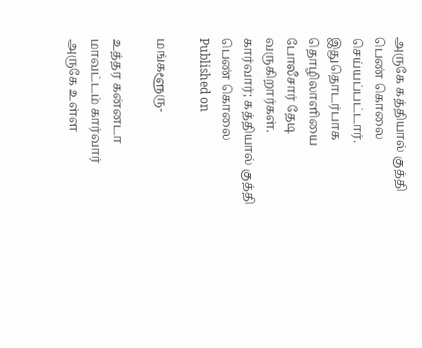அருகே கத்தியால் குத்தி பெண் கொலை செய்யப்பட்டார். இதுதொடர்பாக தொழிலாளியை போலீசார் தேடி வருகிறார்கள்.
கார்வார்; கத்தியால் குத்தி பெண் கொலை
Published on

மங்களூரு-

உத்தர கன்னடா மாவட்டம் கார்வார் அருகே உள்ள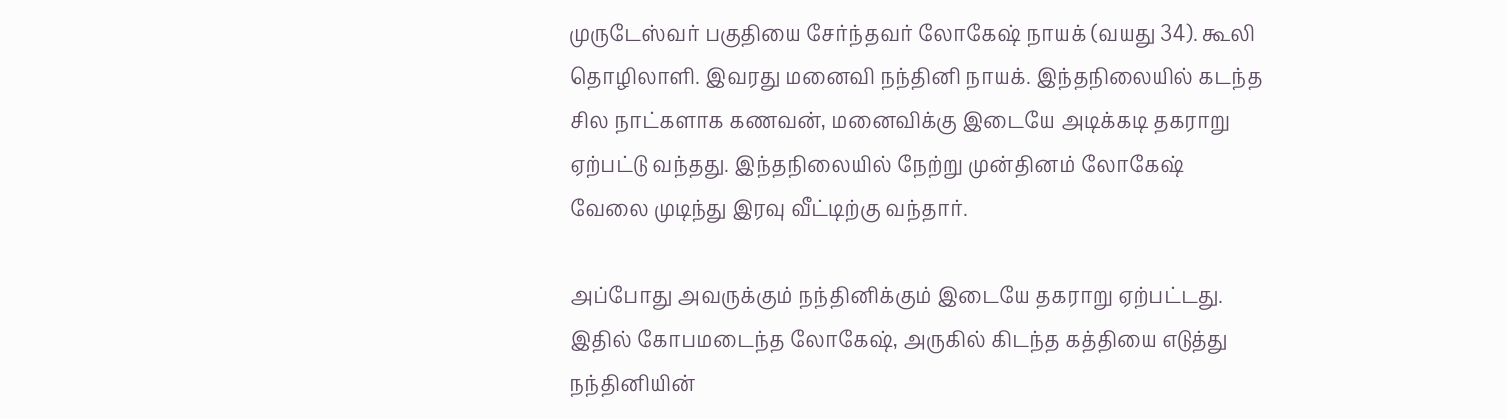முருடேஸ்வர் பகுதியை சேர்ந்தவர் லோகேஷ் நாயக் (வயது 34). கூலி தொழிலாளி. இவரது மனைவி நந்தினி நாயக். இந்தநிலையில் கடந்த சில நாட்களாக கணவன், மனைவிக்கு இடையே அடிக்கடி தகராறு ஏற்பட்டு வந்தது. இந்தநிலையில் நேற்று முன்தினம் லோகேஷ் வேலை முடிந்து இரவு வீட்டிற்கு வந்தார்.

அப்போது அவருக்கும் நந்தினிக்கும் இடையே தகராறு ஏற்பட்டது. இதில் கோபமடைந்த லோகேஷ், அருகில் கிடந்த கத்தியை எடுத்து நந்தினியின்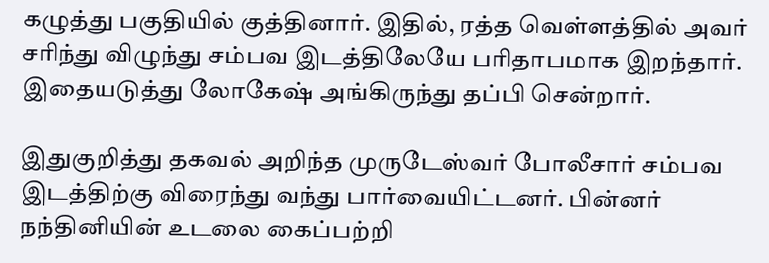கழுத்து பகுதியில் குத்தினார். இதில், ரத்த வெள்ளத்தில் அவர் சரிந்து விழுந்து சம்பவ இடத்திலேயே பரிதாபமாக இறந்தார். இதையடுத்து லோகேஷ் அங்கிருந்து தப்பி சென்றார்.

இதுகுறித்து தகவல் அறிந்த முருடேஸ்வர் போலீசார் சம்பவ இடத்திற்கு விரைந்து வந்து பார்வையிட்டனர். பின்னர் நந்தினியின் உடலை கைப்பற்றி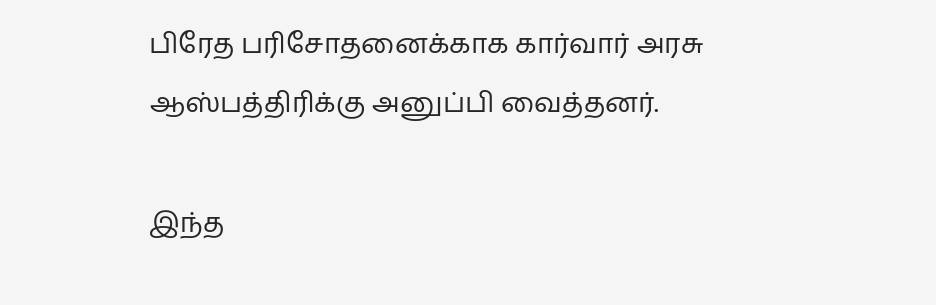பிரேத பரிசோதனைக்காக கார்வார் அரசு ஆஸ்பத்திரிக்கு அனுப்பி வைத்தனர்.

இந்த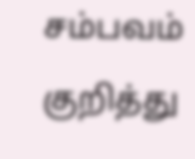சம்பவம் குறித்து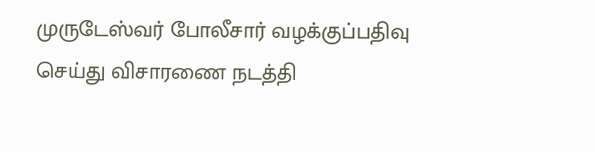முருடேஸ்வர் போலீசார் வழக்குப்பதிவு செய்து விசாரணை நடத்தி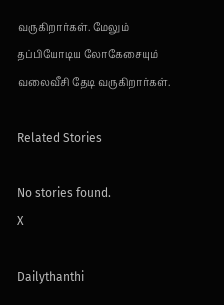வருகிறார்கள். மேலும் தப்பியோடிய லோகேசையும் வலைவீசி தேடி வருகிறார்கள்.

Related Stories

No stories found.
X

Dailythanthi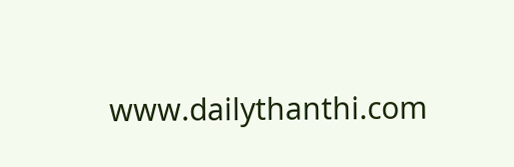www.dailythanthi.com